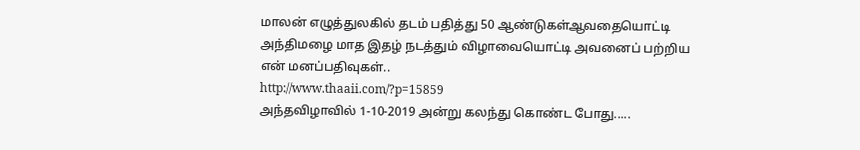மாலன் எழுத்துலகில் தடம் பதித்து 50 ஆண்டுகள்ஆவதையொட்டி அந்திமழை மாத இதழ் நடத்தும் விழாவையொட்டி அவனைப் பற்றிய என் மனப்பதிவுகள்..
http://www.thaaii.com/?p=15859
அந்தவிழாவில் 1-10-2019 அன்று கலந்து கொண்ட போது.....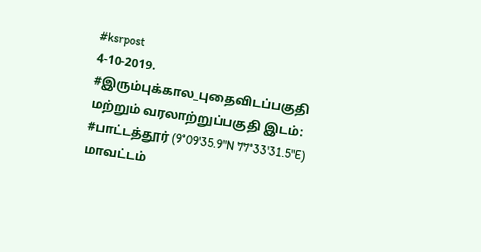#ksrpost
4-10-2019.
#இரும்புக்கால_புதைவிடப்பகுதி மற்றும் வரலாற்றுப்பகுதி இடம்: #பாட்டத்தூர் (9°09'35.9"N 77°33'31.5"E) மாவட்டம்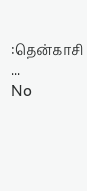:தென்காசி ...
No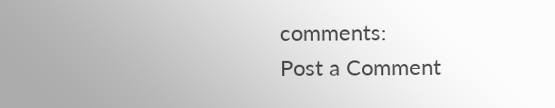comments:
Post a Comment